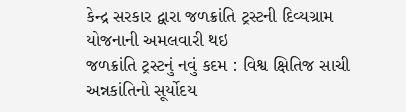કેન્દ્ર સરકાર દ્વારા જળક્રાંતિ ટ્રસ્ટની દિવ્યગ્રામ યોજનાની અમલવારી થઇ
જળક્રાંતિ ટ્રસ્ટનું નવું કદમ : વિશ્વ ક્ષિતિજ સાચી અન્નકાંતિનો સૂર્યોદય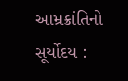આમ્રક્રાંતિનો સૂર્યોદય :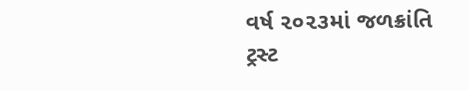વર્ષ ૨૦૨૩માં જળક્રાંતિ ટ્રસ્ટ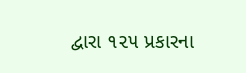દ્વારા ૧૨૫ પ્રકારના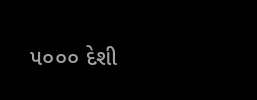૫૦૦૦ દેશી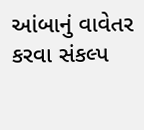આંબાનું વાવેતર કરવા સંકલ્પ